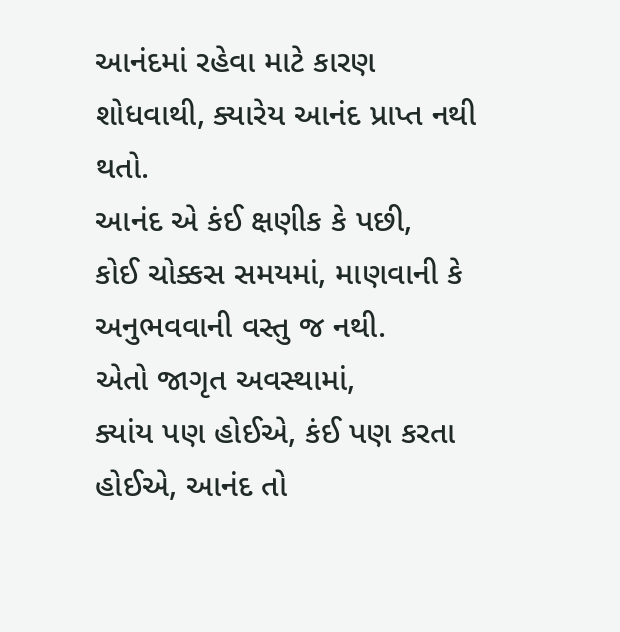આનંદમાં રહેવા માટે કારણ શોધવાથી, ક્યારેય આનંદ પ્રાપ્ત નથી થતો.
આનંદ એ કંઈ ક્ષણીક કે પછી,
કોઈ ચોક્કસ સમયમાં, માણવાની કે અનુભવવાની વસ્તુ જ નથી.
એતો જાગૃત અવસ્થામાં,
ક્યાંય પણ હોઈએ, કંઈ પણ કરતા હોઈએ, આનંદ તો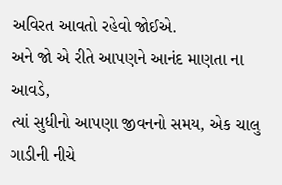અવિરત આવતો રહેવો જોઈએ.
અને જો એ રીતે આપણને આનંદ માણતા ના આવડે,
ત્યાં સુધીનો આપણા જીવનનો સમય, એક ચાલુ ગાડીની નીચે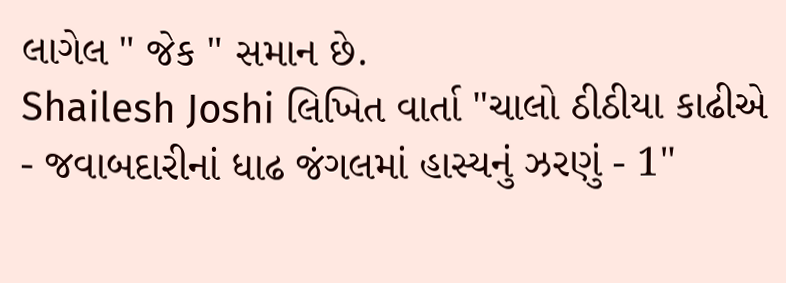લાગેલ " જેક " સમાન છે.
Shailesh Joshi લિખિત વાર્તા "ચાલો ઠીઠીયા કાઢીએ - જવાબદારીનાં ધાઢ જંગલમાં હાસ્યનું ઝરણું - 1"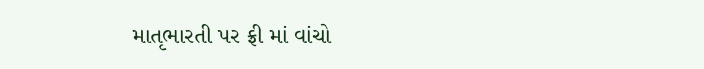માતૃભારતી પર ફ્રી માં વાંચો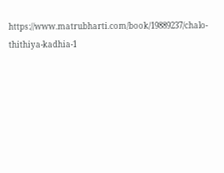https://www.matrubharti.com/book/19889237/chalo-thithiya-kadhia-1